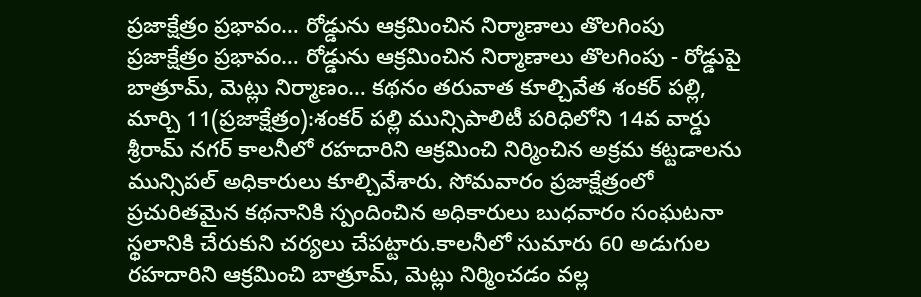ప్రజాక్షేత్రం ప్రభావం… రోడ్డును ఆక్రమించిన నిర్మాణాలు తొలగింపు
ప్రజాక్షేత్రం ప్రభావం… రోడ్డును ఆక్రమించిన నిర్మాణాలు తొలగింపు - రోడ్డుపై బాత్రూమ్, మెట్లు నిర్మాణం… కథనం తరువాత కూల్చివేత శంకర్ పల్లి, మార్చి 11(ప్రజాక్షేత్రం):శంకర్ పల్లి మున్సిపాలిటీ పరిధిలోని 14వ వార్డు శ్రీరామ్ నగర్ కాలనీలో రహదారిని ఆక్రమించి నిర్మించిన అక్రమ కట్టడాలను మున్సిపల్ అధికారులు కూల్చివేశారు. సోమవారం ప్రజాక్షేత్రంలో ప్రచురితమైన కథనానికి స్పందించిన అధికారులు బుధవారం సంఘటనా స్థలానికి చేరుకుని చర్యలు చేపట్టారు.కాలనీలో సుమారు 60 అడుగుల రహదారిని ఆక్రమించి బాత్రూమ్, మెట్లు నిర్మించడం వల్ల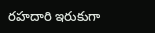రహదారి ఇరుకుగా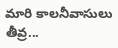మారి కాలనీవాసులు తీవ్ర...